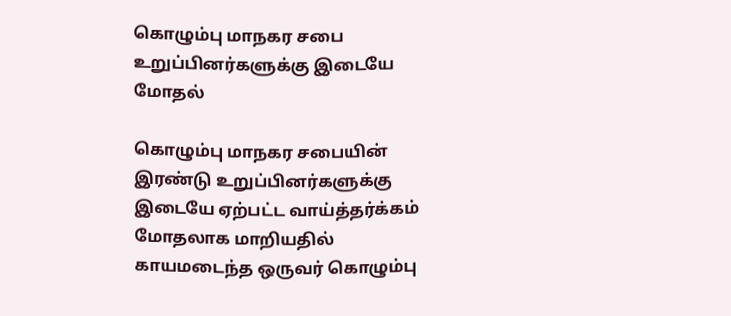கொழும்பு மாநகர சபை உறுப்பினர்களுக்கு இடையே மோதல்

கொழும்பு மாநகர சபையின் இரண்டு உறுப்பினர்களுக்கு இடையே ஏற்பட்ட வாய்த்தர்க்கம் மோதலாக மாறியதில் காயமடைந்த ஒருவர் கொழும்பு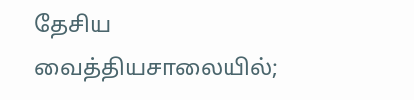தேசிய வைத்தியசாலையில்;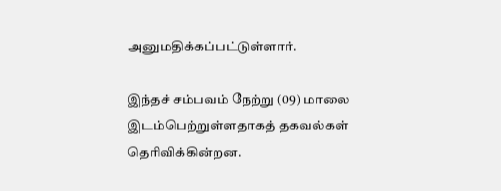அனுமதிக்கப்பட்டுள்ளார்.

இந்தச் சம்பவம் நேற்று (09) மாலை இடம்பெற்றுள்ளதாகத் தகவல்கள் தெரிவிக்கின்றன.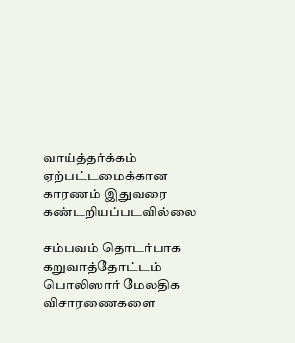வாய்த்தர்க்கம் ஏற்பட்டமைக்கான காரணம் இதுவரை கண்டறியப்படவில்லை

சம்பவம் தொடர்பாக கறுவாத்தோட்டம் பொலிஸார் மேலதிக விசாரணைகளை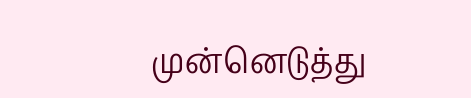முன்னெடுத்து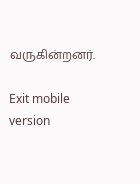வருகின்றனர்.

Exit mobile version